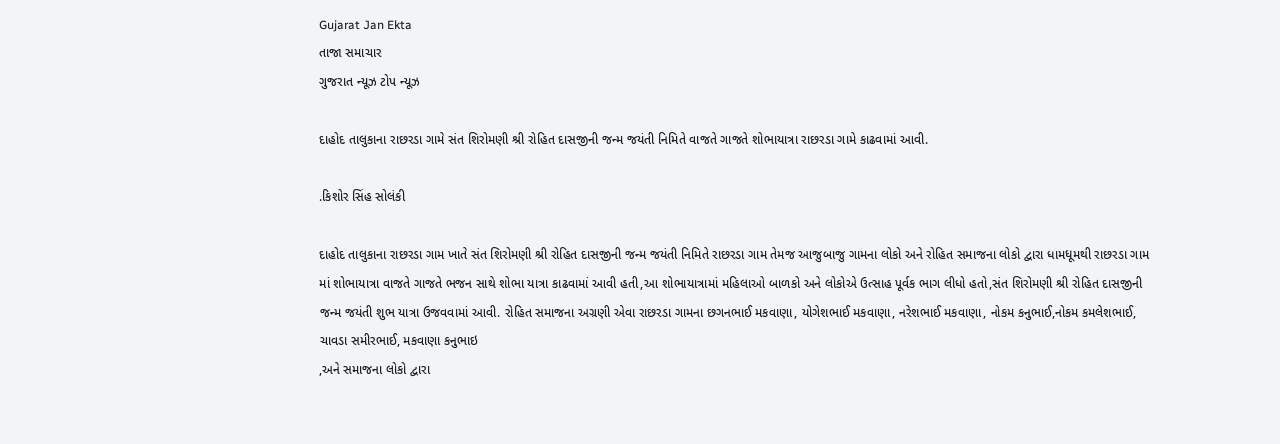Gujarat Jan Ekta
તાજા સમાચાર
ગુજરાત ન્યૂઝ ટોપ ન્યૂઝ

દાહોદ તાલુકાના રાછરડા ગામે સંત શિરોમણી શ્રી રોહિત દાસજીની જન્મ જયંતી નિમિતે વાજતે ગાજતે શોભાયાત્રા રાછરડા ગામે કાઢવામાં આવી.

.કિશોર સિંહ સોલંકી

દાહોદ તાલુકાના રાછરડા ગામ ખાતે સંત શિરોમણી શ્રી રોહિત દાસજીની જન્મ જયંતી નિમિતે રાછરડા ગામ તેમજ આજુબાજુ ગામના લોકો અને રોહિત સમાજના લોકો દ્વારા ધામધૂમથી રાછરડા ગામ માં શોભાયાત્રા વાજતે ગાજતે ભજન સાથે શોભા યાત્રા કાઢવામાં આવી હતી,આ શોભાયાત્રામાં મહિલાઓ બાળકો અને લોકોએ ઉત્સાહ પૂર્વક ભાગ લીધો હતો,સંત શિરોમણી શ્રી રોહિત દાસજીની જન્મ જયંતી શુભ યાત્રા ઉજવવામાં આવી. રોહિત સમાજના અગ્રણી એવા રાછરડા ગામના છગનભાઈ મકવાણા, યોગેશભાઈ મકવાણા, નરેશભાઈ મકવાણા, નોકમ કનુભાઈ,નોકમ કમલેશભાઈ, ચાવડા સમીરભાઈ, મકવાણા કનુભાઇ
,અને સમાજના લોકો દ્વારા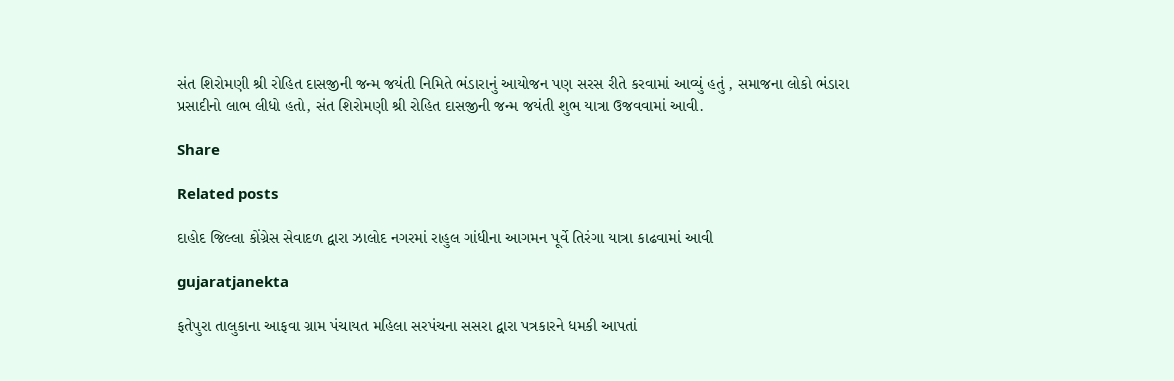સંત શિરોમણી શ્રી રોહિત દાસજીની જન્મ જયંતી નિમિતે ભંડારાનું આયોજન પણ સરસ રીતે કરવામાં આવ્યું હતું , સમાજના લોકો ભંડારા પ્રસાદીનો લાભ લીધો હતો, સંત શિરોમણી શ્રી રોહિત દાસજીની જન્મ જયંતી શુભ યાત્રા ઉજવવામાં આવી.

Share

Related posts

દાહોદ જિલ્લા કોંગ્રેસ સેવાદળ દ્વારા ઝાલોદ નગરમાં રાહુલ ગાંધીના આગમન પૂર્વે તિરંગા યાત્રા કાઢવામાં આવી

gujaratjanekta

ફતેપુરા તાલુકાના આફવા ગ્રામ પંચાયત મહિલા સરપંચના સસરા દ્વારા પત્રકારને ધમકી આપતાં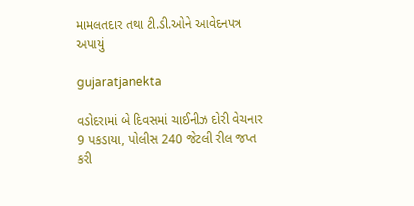મામલતદાર તથા ટી.ડી.ઓને આવેદનપત્ર અપાયું

gujaratjanekta

વડોદરામાં બે દિવસમાં ચાઈનીઝ દોરી વેચનાર 9 પકડાયા, પોલીસ 240 જેટલી રીલ જપ્ત કરી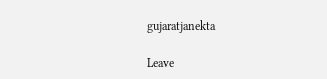gujaratjanekta

Leave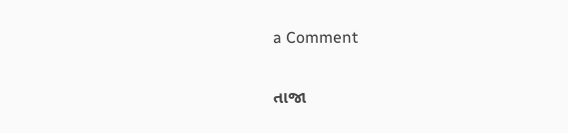a Comment

તાજા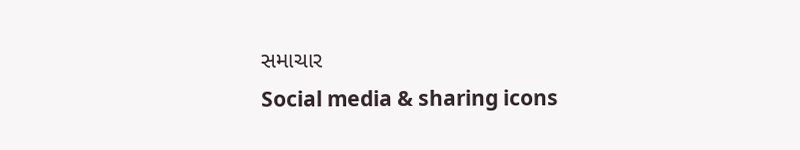સમાચાર
Social media & sharing icons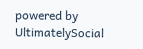powered by UltimatelySocial